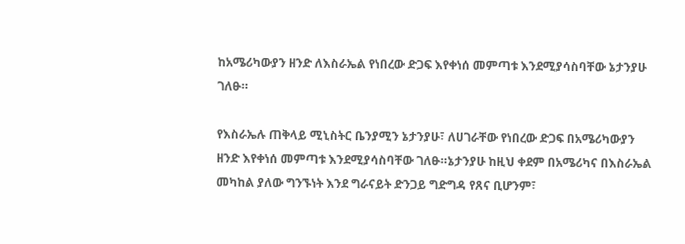ከአሜሪካውያን ዘንድ ለእስራኤል የነበረው ድጋፍ እየቀነሰ መምጣቱ እንደሚያሳስባቸው ኔታንያሁ ገለፁ።

የእስራኤሉ ጠቅላይ ሚኒስትር ቤንያሚን ኔታንያሁ፣ ለሀገራቸው የነበረው ድጋፍ በአሜሪካውያን ዘንድ እየቀነሰ መምጣቱ እንደሚያሳስባቸው ገለፁ።ኔታንያሁ ከዚህ ቀደም በአሜሪካና በእስራኤል መካከል ያለው ግንኙነት እንደ ግራናይት ድንጋይ ግድግዳ የጸና ቢሆንም፣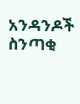አንዳንዶች ስንጣቂ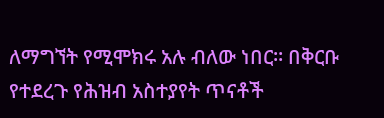ለማግኘት የሚሞክሩ አሉ ብለው ነበር። በቅርቡ የተደረጉ የሕዝብ አስተያየት ጥናቶች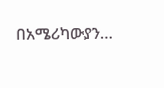በአሜሪካውያን…